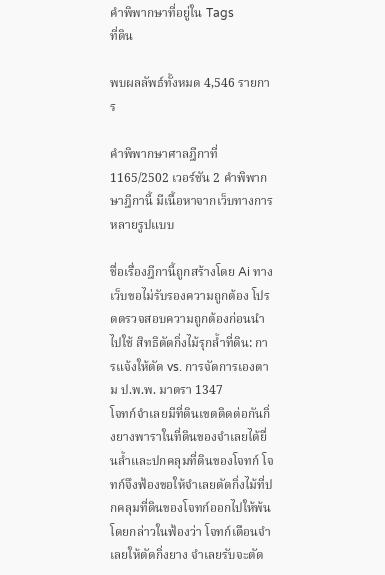คำพิพากษาที่อยู่ใน Tags
ที่ดิน

พบผลลัพธ์ทั้งหมด 4,546 รายการ

คำพิพากษาศาลฎีกาที่ 1165/2502 เวอร์ชัน 2 คำพิพากษาฎีกานี้ มีเนื้อหาจากเว็บทางการหลายรูปแบบ

ชื่อเรื่องฎีกานี้ถูกสร้างโดย Ai ทางเว็บขอไม่รับรองความถูกต้อง โปรดตรวจสอบความถูกต้องก่อนนำไปใช้ สิทธิตัดกิ่งไม้รุกล้ำที่ดิน: การแจ้งให้ตัด vs. การจัดการเองตาม ป.พ.พ. มาตรา 1347
โจทก์จำเลยมีที่ดินเขตติดต่อกันกิ่งยางพาราในที่ดินของจำเลยได้ยื่นล้ำและปกคลุมที่ดินของโจทก์ โจทก์จึงฟ้องขอให้จำเลยตัดกิ่งไม้ที่ปกคลุมที่ดินของโจทก์ออกไปให้พ้นโดยกล่าวในฟ้องว่า โจทก์เตือนจำเลยให้ตัดกิ่งยาง จำเลยรับจะตัด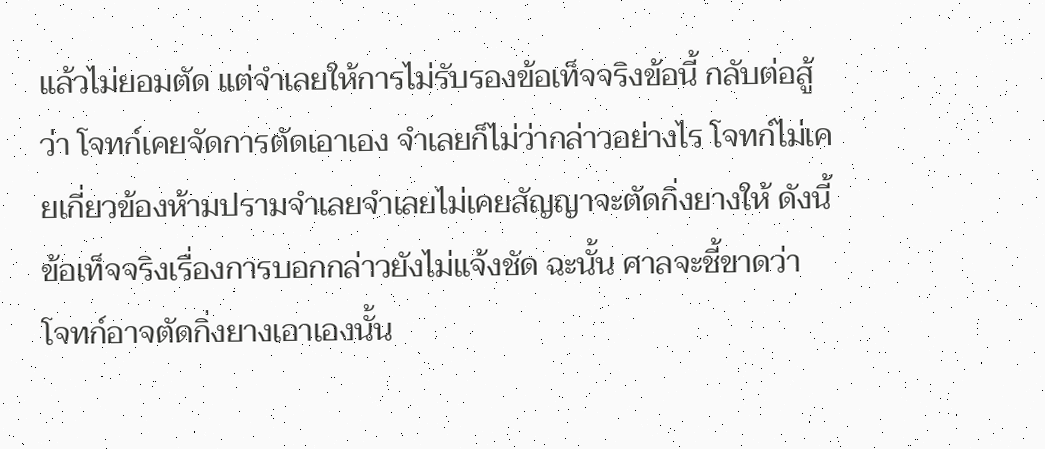แล้วไม่ยอมตัด แต่จำเลยให้การไม่รับรองข้อเท็จจริงข้อนี้ กลับต่อสู้ว่า โจทก์เคยจัดการตัดเอาเอง จำเลยก็ไม่ว่ากล่าวอย่างไร โจทก์ไม่เคยเกี่ยวข้องห้ามปรามจำเลยจำเลยไม่เคยสัญญาจะตัดกิ่งยางให้ ดังนี้ ข้อเท็จจริงเรื่องการบอกกล่าวยังไม่แจ้งชัด ฉะนั้น ศาลจะชี้ขาดว่า โจทก์อาจตัดกิ่งยางเอาเองนั้น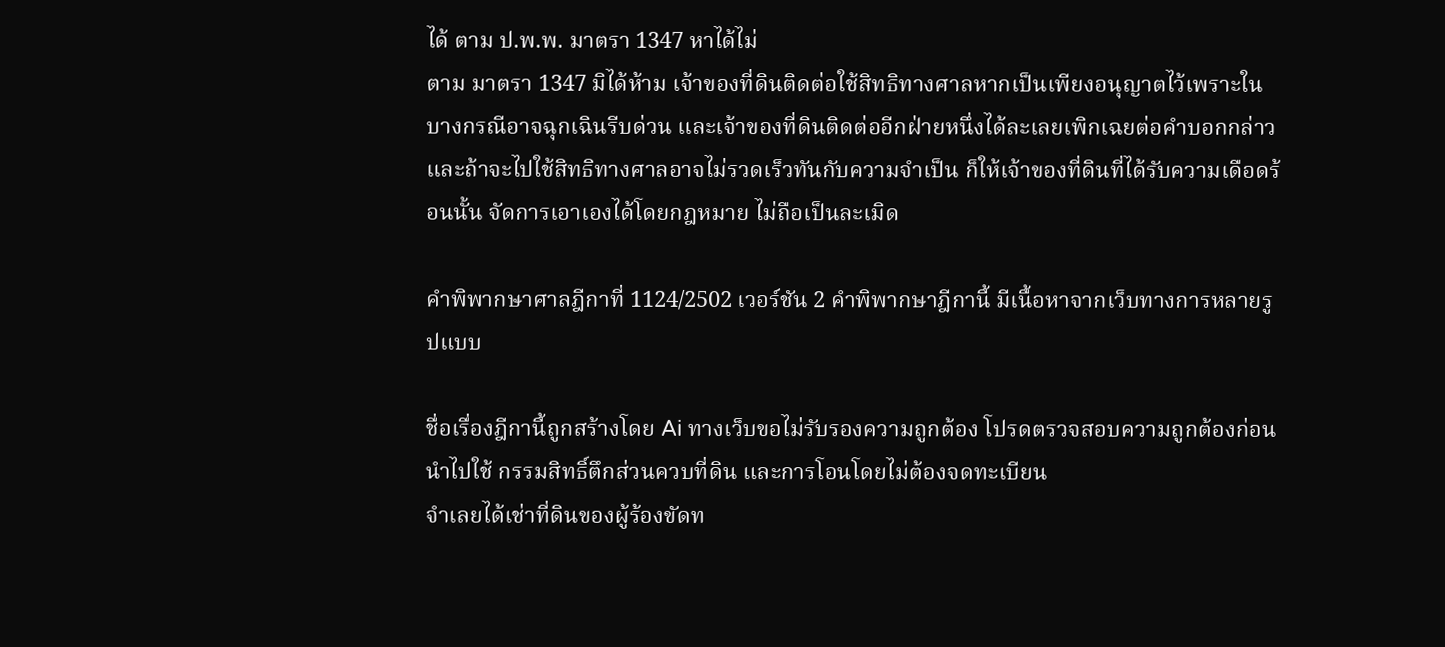ได้ ตาม ป.พ.พ. มาตรา 1347 หาได้ไม่
ตาม มาตรา 1347 มิได้ห้าม เจ้าของที่ดินติดต่อใช้สิทธิทางศาลหากเป็นเพียงอนุญาตไว้เพราะในบางกรณีอาจฉุกเฉินรีบด่วน และเจ้าของที่ดินติดต่ออีกฝ่ายหนึ่งได้ละเลยเพิกเฉยต่อคำบอกกล่าวและถ้าจะไปใช้สิทธิทางศาลอาจไม่รวดเร็วทันกับความจำเป็น ก็ให้เจ้าของที่ดินที่ได้รับความเดือดร้อนนั้น จัดการเอาเองได้โดยกฎหมาย ไม่ถือเป็นละเมิด

คำพิพากษาศาลฎีกาที่ 1124/2502 เวอร์ชัน 2 คำพิพากษาฎีกานี้ มีเนื้อหาจากเว็บทางการหลายรูปแบบ

ชื่อเรื่องฎีกานี้ถูกสร้างโดย Ai ทางเว็บขอไม่รับรองความถูกต้อง โปรดตรวจสอบความถูกต้องก่อนนำไปใช้ กรรมสิทธิ์ตึกส่วนควบที่ดิน และการโอนโดยไม่ต้องจดทะเบียน
จำเลยได้เช่าที่ดินของผู้ร้องขัดท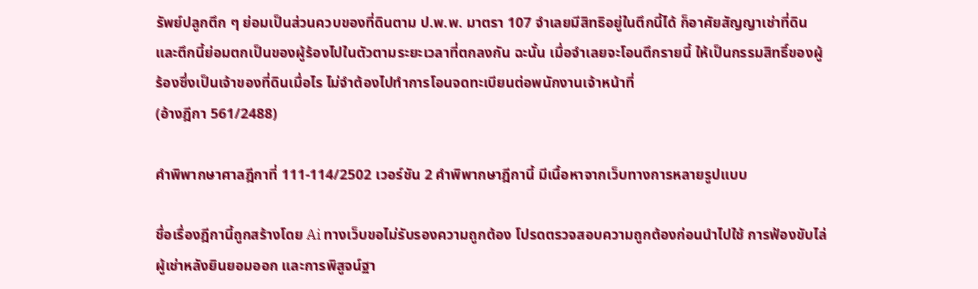รัพย์ปลูกตึก ๆ ย่อมเป็นส่วนควบของที่ดินตาม ป.พ.พ. มาตรา 107 จำเลยมีสิทธิอยู่ในตึกนี้ได้ ก็อาศัยสัญญาเช่าที่ดิน และตึกนี้ย่อมตกเป็นของผู้ร้องไปในตัวตามระยะเวลาที่ตกลงกัน ฉะนั้น เมื่อจำเลยจะโอนตึกรายนี้ ให้เป็นกรรมสิทธิ์ของผู้ร้องซึ่งเป็นเจ้าของที่ดินเมื่อไร ไม่จำต้องไปทำการโอนจดทะเบียนต่อพนักงานเจ้าหน้าที่
(อ้างฎีกา 561/2488)

คำพิพากษาศาลฎีกาที่ 111-114/2502 เวอร์ชัน 2 คำพิพากษาฎีกานี้ มีเนื้อหาจากเว็บทางการหลายรูปแบบ

ชื่อเรื่องฎีกานี้ถูกสร้างโดย Ai ทางเว็บขอไม่รับรองความถูกต้อง โปรดตรวจสอบความถูกต้องก่อนนำไปใช้ การฟ้องขับไล่ผู้เช่าหลังยินยอมออก และการพิสูจน์ฐา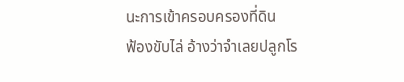นะการเข้าครอบครองที่ดิน
ฟ้องขับไล่ อ้างว่าจำเลยปลูกโร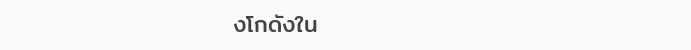งโกดังใน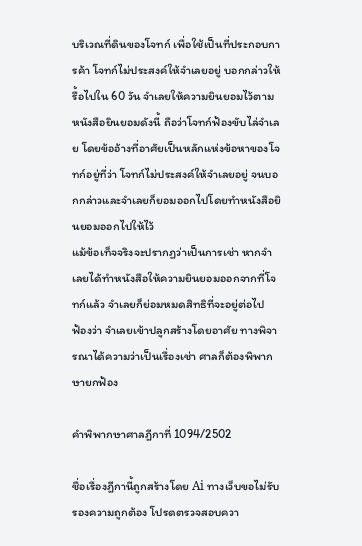บริเวณที่ดินของโจทก์ เพื่อใช้เป็นที่ประกอบการค้า โจทก์ไม่ประสงค์ให้จำเลยอยู่ บอกกล่าวให้รื้อไปใน 60 วัน จำเลยให้ความยินยอมไว้ตามหนังสือยินยอมดังนี้ ถือว่าโจทก์ฟ้องขับไล่จำเลย โดยข้ออ้างที่อาศัยเป็นหลักแห่งข้อหาของโจทก์อยู่ที่ว่า โจทก์ไม่ประสงค์ให้จำเลยอยู่ จนบอกกล่าวและจำเลยก็ยอมออกไปโดยทำหนังสือยินยอมออกไปให้ไว้
แม้ข้อเท็จจริงจะปรากฏว่าเป็นการเช่า หากจำเลยได้ทำหนังสือให้ความยินยอมออกจากที่โจทก์แล้ว จำเลยก็ย่อมหมดสิทธิที่จะอยู่ต่อไป
ฟ้องว่า จำเลยเข้าปลูกสร้างโดยอาศัย ทางพิจารณาได้ความว่าเป็นเรื่องเช่า ศาลก็ต้องพิพากษายกฟ้อง

คำพิพากษาศาลฎีกาที่ 1094/2502

ชื่อเรื่องฎีกานี้ถูกสร้างโดย Ai ทางเว็บขอไม่รับรองความถูกต้อง โปรดตรวจสอบควา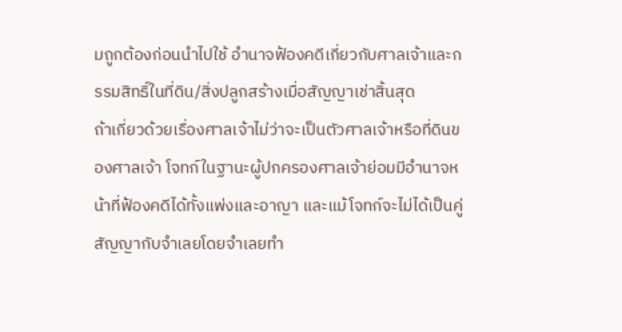มถูกต้องก่อนนำไปใช้ อำนาจฟ้องคดีเกี่ยวกับศาลเจ้าและกรรมสิทธิ์ในที่ดิน/สิ่งปลูกสร้างเมื่อสัญญาเช่าสิ้นสุด
ถ้าเกี่ยวด้วยเรื่องศาลเจ้าไม่ว่าจะเป็นตัวศาลเจ้าหรือที่ดินของศาลเจ้า โจทก์ในฐานะผู้ปกครองศาลเจ้าย่อมมีอำนาจหน้าที่ฟ้องคดีได้ทั้งแพ่งและอาญา และแม้โจทก์จะไม่ได้เป็นคู่สัญญากับจำเลยโดยจำเลยทำ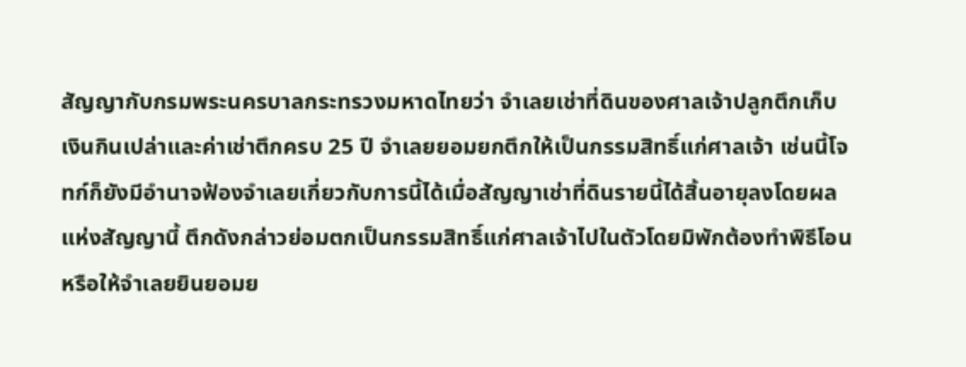สัญญากับกรมพระนครบาลกระทรวงมหาดไทยว่า จำเลยเช่าที่ดินของศาลเจ้าปลูกตึกเก็บเงินกินเปล่าและค่าเช่าตึกครบ 25 ปี จำเลยยอมยกตึกให้เป็นกรรมสิทธิ์แก่ศาลเจ้า เช่นนี้โจทก์ก็ยังมีอำนาจฟ้องจำเลยเกี่ยวกับการนี้ได้เมื่อสัญญาเช่าที่ดินรายนี้ได้สิ้นอายุลงโดยผลแห่งสัญญานี้ ตึกดังกล่าวย่อมตกเป็นกรรมสิทธิ์แก่ศาลเจ้าไปในตัวโดยมิพักต้องทำพิธีโอนหรือให้จำเลยยินยอมย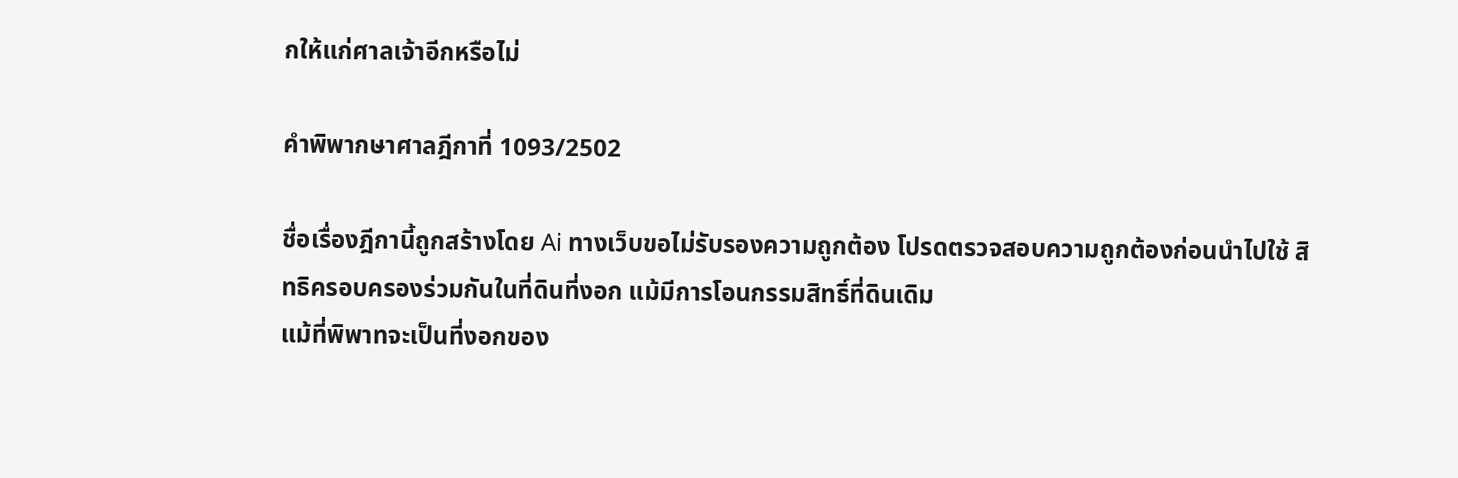กให้แก่ศาลเจ้าอีกหรือไม่

คำพิพากษาศาลฎีกาที่ 1093/2502

ชื่อเรื่องฎีกานี้ถูกสร้างโดย Ai ทางเว็บขอไม่รับรองความถูกต้อง โปรดตรวจสอบความถูกต้องก่อนนำไปใช้ สิทธิครอบครองร่วมกันในที่ดินที่งอก แม้มีการโอนกรรมสิทธิ์ที่ดินเดิม
แม้ที่พิพาทจะเป็นที่งอกของ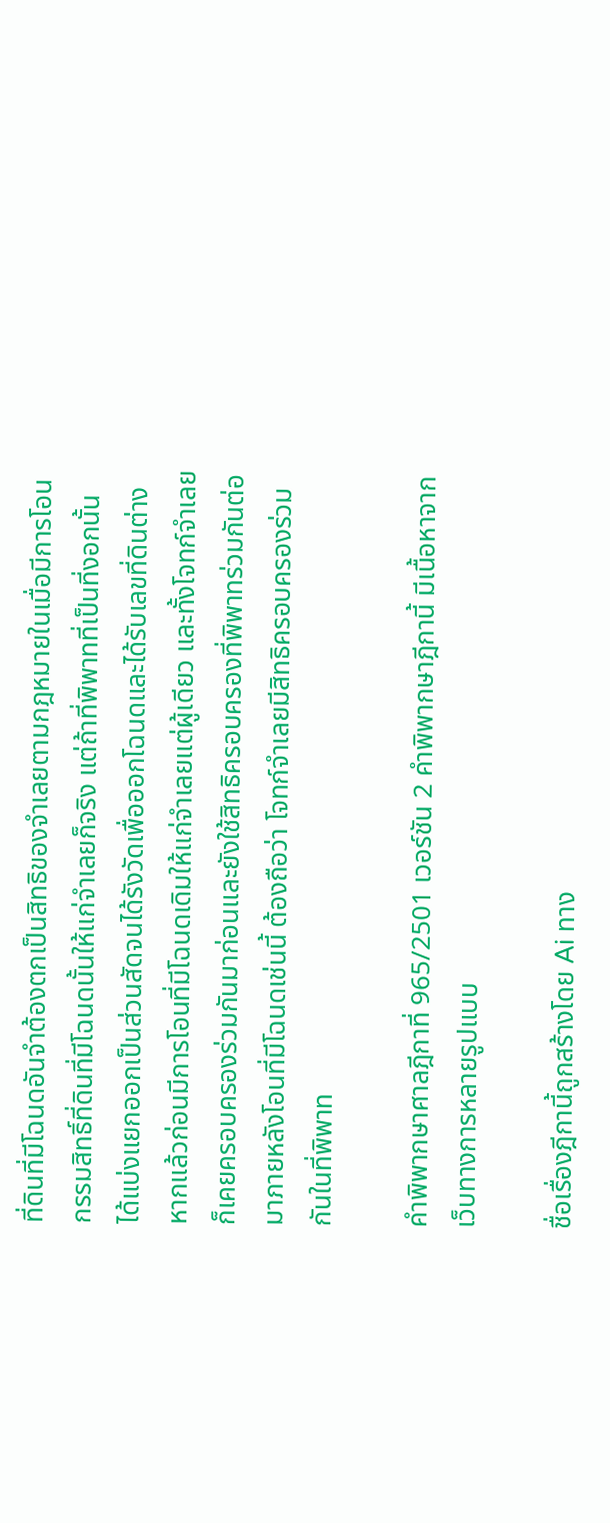ที่ดินที่มีโฉนดอันจำต้องตกเป็นสิทธิของจำเลยตามกฎหมายในเมื่อมีการโอนกรรมสิทธิ์ที่ดินที่มีโฉนดนั้นให้แก่จำเลยก็จริง แต่ถ้าที่พิพาทที่เป็นที่งอกนั้น ได้แบ่งแยกออกเป็นส่วนสัดจนได้รังวัดเพื่อออกโฉนดและได้รับเลขที่ดินต่างหากแล้วก่อนมีการโอนที่มีโฉนดเดิมให้แก่จำเลยแต่ผู้เดียว และทั้งโจทก์จำเลยก็เคยครอบครองร่วมกันมาก่อนและยังใช้สิทธิครอบครองที่พิพาทร่วมกันต่อมาภายหลังโอนที่มีโฉนดเช่นนี้ ต้องถือว่า โจทก์จำเลยมีสิทธิครอบครองร่วมกันในที่พิพาท

คำพิพากษาศาลฎีกาที่ 965/2501 เวอร์ชัน 2 คำพิพากษาฎีกานี้ มีเนื้อหาจากเว็บทางการหลายรูปแบบ

ชื่อเรื่องฎีกานี้ถูกสร้างโดย Ai ทาง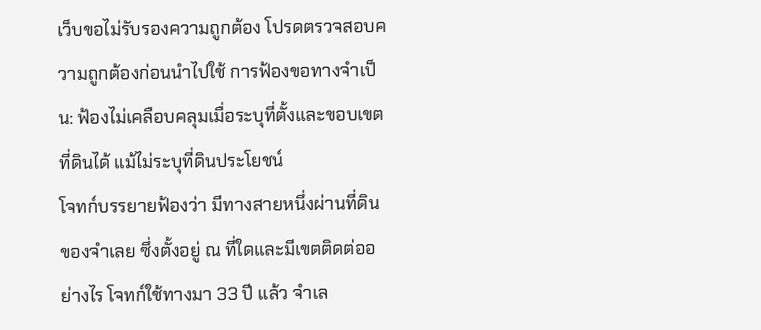เว็บขอไม่รับรองความถูกต้อง โปรดตรวจสอบความถูกต้องก่อนนำไปใช้ การฟ้องขอทางจำเป็น: ฟ้องไม่เคลือบคลุมเมื่อระบุที่ตั้งและขอบเขตที่ดินได้ แม้ไม่ระบุที่ดินประโยชน์
โจทก์บรรยายฟ้องว่า มีทางสายหนึ่งผ่านที่ดินของจำเลย ซึ่งตั้งอยู่ ณ ที่ใดและมีเขตติดต่ออย่างไร โจทก์ใช้ทางมา 33 ปี แล้ว จำเล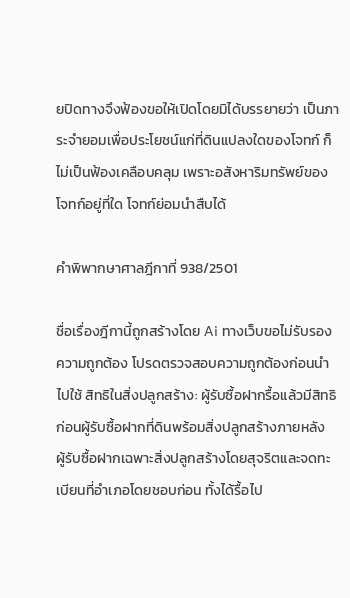ยปิดทางจึงฟ้องขอให้เปิดโดยมิได้บรรยายว่า เป็นภาระจำยอมเพื่อประโยชน์แก่ที่ดินแปลงใดของโจทก์ ก็ไม่เป็นฟ้องเคลือบคลุม เพราะอสังหาริมทรัพย์ของโจทก์อยู่ที่ใด โจทก์ย่อมนำสืบได้

คำพิพากษาศาลฎีกาที่ 938/2501

ชื่อเรื่องฎีกานี้ถูกสร้างโดย Ai ทางเว็บขอไม่รับรองความถูกต้อง โปรดตรวจสอบความถูกต้องก่อนนำไปใช้ สิทธิในสิ่งปลูกสร้าง: ผู้รับซื้อฝากรื้อแล้วมีสิทธิก่อนผู้รับซื้อฝากที่ดินพร้อมสิ่งปลูกสร้างภายหลัง
ผู้รับซื้อฝากเฉพาะสิ่งปลูกสร้างโดยสุจริตและจดทะเบียนที่อำเภอโดยชอบก่อน ทั้งได้รื้อไป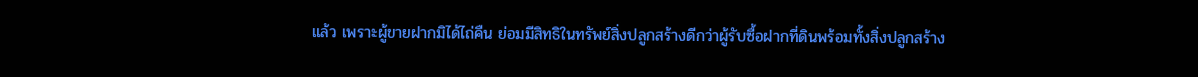แล้ว เพราะผู้ขายฝากมิได้ไถ่คืน ย่อมมีสิทธิในทรัพย์สิ่งปลูกสร้างดีกว่าผู้รับซื้อฝากที่ดินพร้อมทั้งสิ่งปลูกสร้าง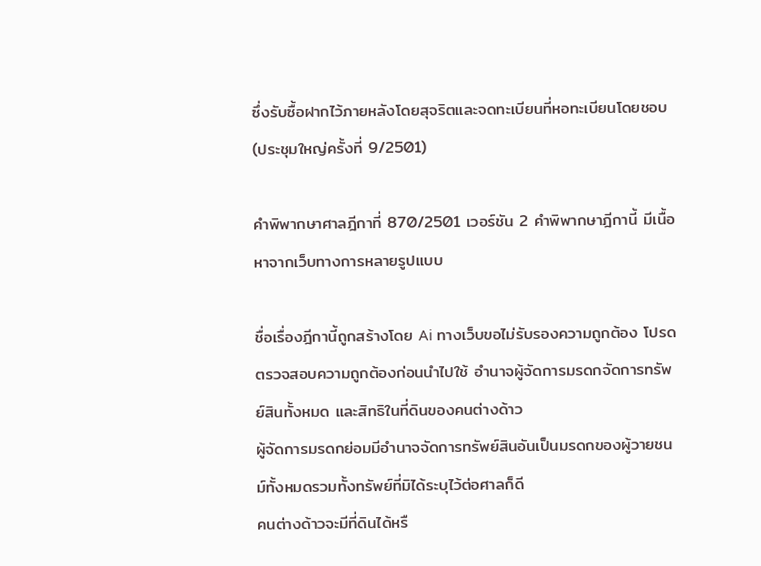ซึ่งรับซื้อฝากไว้ภายหลังโดยสุจริตและจดทะเบียนที่หอทะเบียนโดยชอบ(ประชุมใหญ่ครั้งที่ 9/2501)

คำพิพากษาศาลฎีกาที่ 870/2501 เวอร์ชัน 2 คำพิพากษาฎีกานี้ มีเนื้อหาจากเว็บทางการหลายรูปแบบ

ชื่อเรื่องฎีกานี้ถูกสร้างโดย Ai ทางเว็บขอไม่รับรองความถูกต้อง โปรดตรวจสอบความถูกต้องก่อนนำไปใช้ อำนาจผู้จัดการมรดกจัดการทรัพย์สินทั้งหมด และสิทธิในที่ดินของคนต่างด้าว
ผู้จัดการมรดกย่อมมีอำนาจจัดการทรัพย์สินอันเป็นมรดกของผู้วายชนม์ทั้งหมดรวมทั้งทรัพย์ที่มิได้ระบุไว้ต่อศาลก็ดี
คนต่างด้าวจะมีที่ดินได้หรื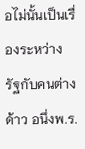อไม่นั้นเป็นเรื่องระหว่างรัฐกับคนต่างด้าว อนึ่งพ.ร.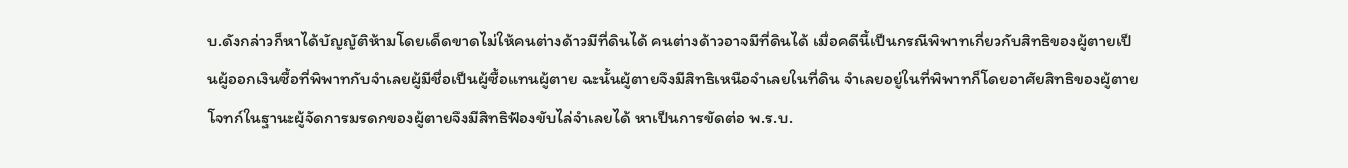บ.ดังกล่าวก็หาได้บัญญัติห้ามโดยเด็ดขาดไม่ให้คนต่างด้าวมีที่ดินได้ คนต่างด้าวอาจมีที่ดินได้ เมื่อคดีนี้เป็นกรณีพิพาทเกี่ยวกับสิทธิของผู้ตายเป็นผู้ออกเงินซื้อที่พิพาทกับจำเลยผู้มีชื่อเป็นผู้ซื้อแทนผู้ตาย ฉะนั้นผู้ตายจึงมีสิทธิเหนือจำเลยในที่ดิน จำเลยอยู่ในที่พิพาทก็โดยอาศัยสิทธิของผู้ตายโจทก์ในฐานะผู้จัดการมรดกของผู้ตายจึงมีสิทธิฟ้องขับไล่จำเลยได้ หาเป็นการขัดต่อ พ.ร.บ.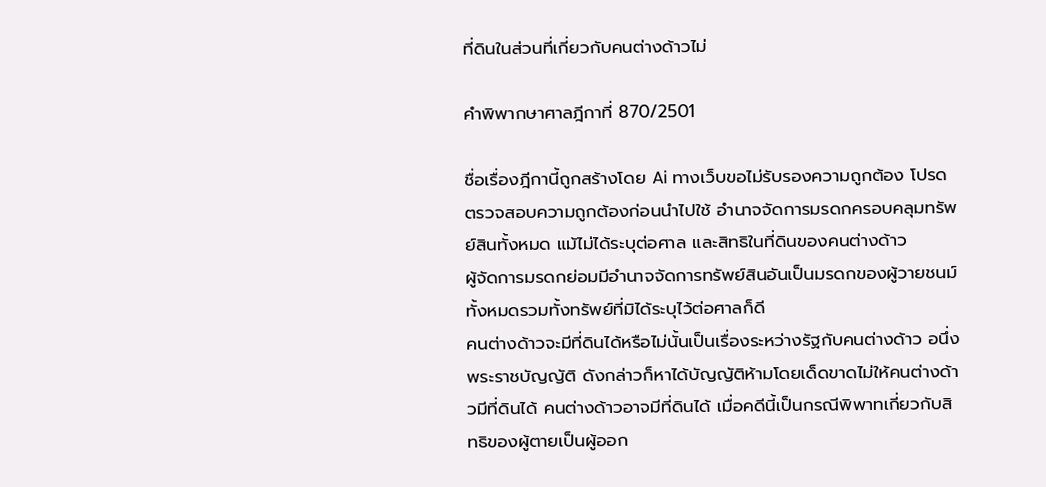ที่ดินในส่วนที่เกี่ยวกับคนต่างด้าวไม่

คำพิพากษาศาลฎีกาที่ 870/2501

ชื่อเรื่องฎีกานี้ถูกสร้างโดย Ai ทางเว็บขอไม่รับรองความถูกต้อง โปรดตรวจสอบความถูกต้องก่อนนำไปใช้ อำนาจจัดการมรดกครอบคลุมทรัพย์สินทั้งหมด แม้ไม่ได้ระบุต่อศาล และสิทธิในที่ดินของคนต่างด้าว
ผู้จัดการมรดกย่อมมีอำนาจจัดการทรัพย์สินอันเป็นมรดกของผู้วายชนม์ทั้งหมดรวมทั้งทรัพย์ที่มิได้ระบุไว้ต่อศาลก็ดี
คนต่างด้าวจะมีที่ดินได้หรือไม่นั้นเป็นเรื่องระหว่างรัฐกับคนต่างด้าว อนึ่งพระราชบัญญัติ ดังกล่าวก็หาได้บัญญัติห้ามโดยเด็ดขาดไม่ให้คนต่างด้าวมีที่ดินได้ คนต่างด้าวอาจมีที่ดินได้ เมื่อคดีนี้เป็นกรณีพิพาทเกี่ยวกับสิทธิของผู้ตายเป็นผู้ออก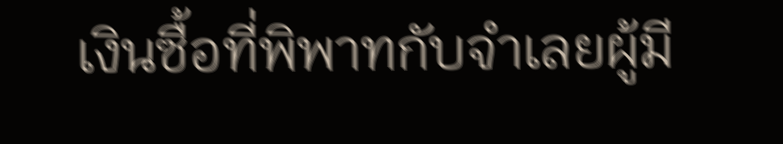เงินซื้อที่พิพาทกับจำเลยผู้มี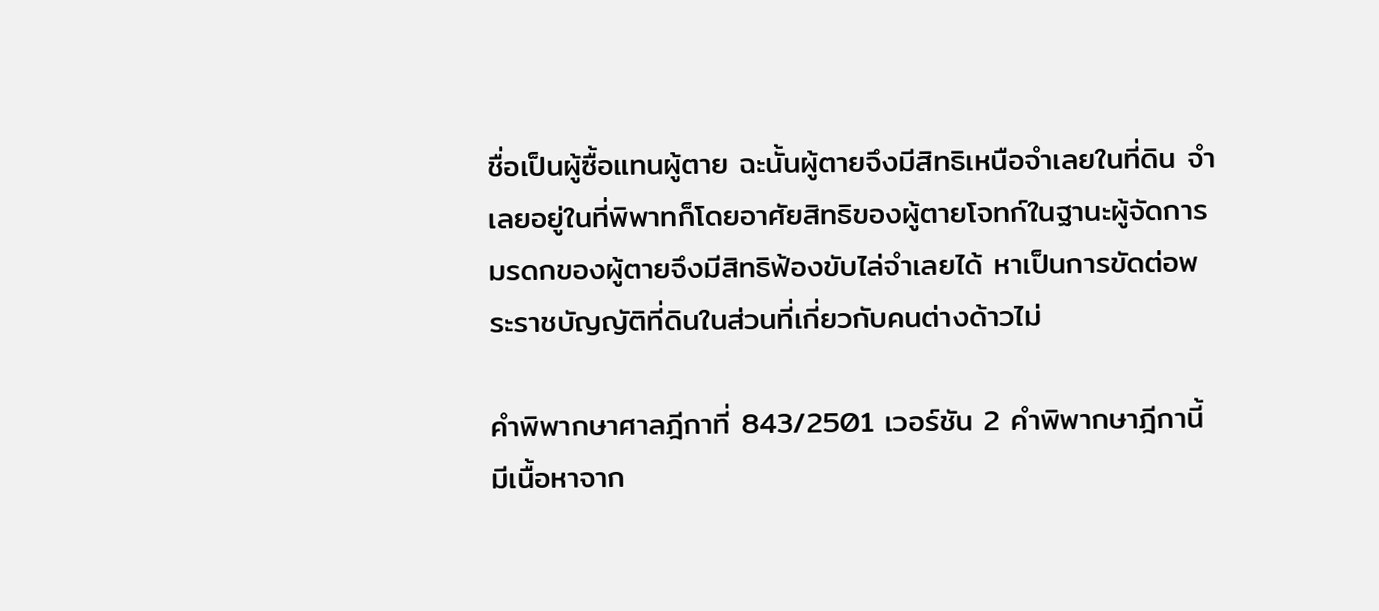ชื่อเป็นผู้ซื้อแทนผู้ตาย ฉะนั้นผู้ตายจึงมีสิทธิเหนือจำเลยในที่ดิน จำเลยอยู่ในที่พิพาทก็โดยอาศัยสิทธิของผู้ตายโจทก์ในฐานะผู้จัดการมรดกของผู้ตายจึงมีสิทธิฟ้องขับไล่จำเลยได้ หาเป็นการขัดต่อพระราชบัญญัติที่ดินในส่วนที่เกี่ยวกับคนต่างด้าวไม่

คำพิพากษาศาลฎีกาที่ 843/2501 เวอร์ชัน 2 คำพิพากษาฎีกานี้ มีเนื้อหาจาก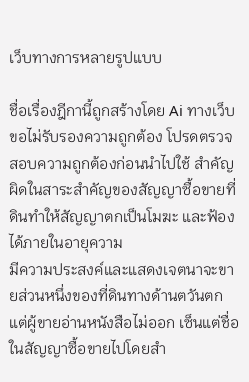เว็บทางการหลายรูปแบบ

ชื่อเรื่องฎีกานี้ถูกสร้างโดย Ai ทางเว็บขอไม่รับรองความถูกต้อง โปรดตรวจสอบความถูกต้องก่อนนำไปใช้ สำคัญผิดในสาระสำคัญของสัญญาซื้อขายที่ดินทำให้สัญญาตกเป็นโมฆะ และฟ้องได้ภายในอายุความ
มีความประสงค์และแสดงเจตนาจะขายส่วนหนึ่งของที่ดินทางด้านตวันตก แต่ผู้ขายอ่านหนังสือไม่ออก เซ็นแต่ชื่อในสัญญาซื้อขายไปโดยสำ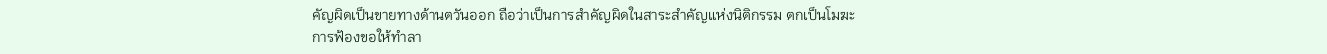คัญผิดเป็นขายทางด้านตวันออก ถือว่าเป็นการสำคัญผิดในสาระสำคัญแห่งนิติกรรม ตกเป็นโมฆะ
การฟ้องขอให้ทำลา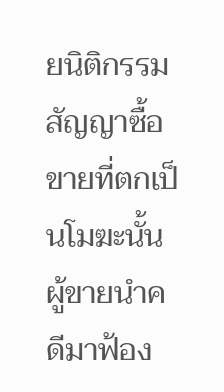ยนิติกรรมสัญญาซื้อขายที่ตกเป็นโมฆะนั้น ผู้ขายนำคดีมาฟ้อง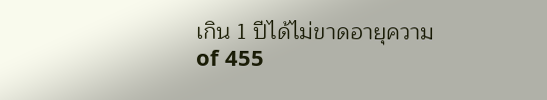เกิน 1 ปีได้ไม่ขาดอายุความ
of 455